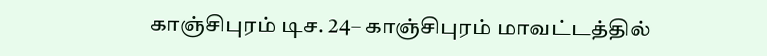காஞ்சிபுரம் டிச. 24– காஞ்சிபுரம் மாவட்டத்தில்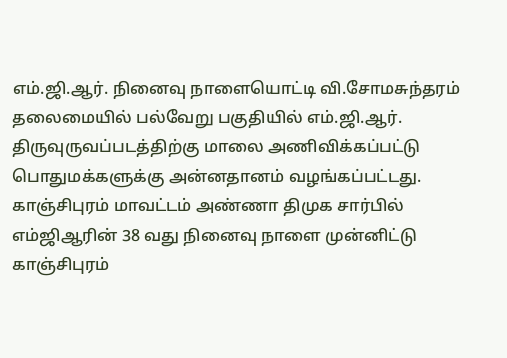எம்.ஜி.ஆர். நினைவு நாளையொட்டி வி.சோமசுந்தரம் தலைமையில் பல்வேறு பகுதியில் எம்.ஜி.ஆர். திருவுருவப்படத்திற்கு மாலை அணிவிக்கப்பட்டு பொதுமக்களுக்கு அன்னதானம் வழங்கப்பட்டது. காஞ்சிபுரம் மாவட்டம் அண்ணா திமுக சார்பில் எம்ஜிஆரின் 38 வது நினைவு நாளை முன்னிட்டு காஞ்சிபுரம்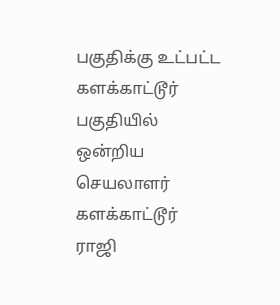பகுதிக்கு உட்பட்ட களக்காட்டூர் பகுதியில் ஒன்றிய செயலாளர் களக்காட்டூர் ராஜி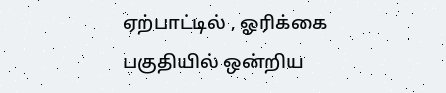ஏற்பாட்டில் , ஓரிக்கை பகுதியில் ஒன்றிய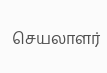செயலாளர்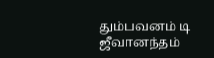தும்பவனம் டி ஜீவானந்தம்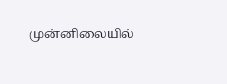முன்னிலையில்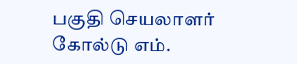பகுதி செயலாளர் கோல்டு எம்.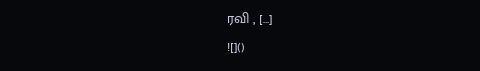ரவி , […]
![]()